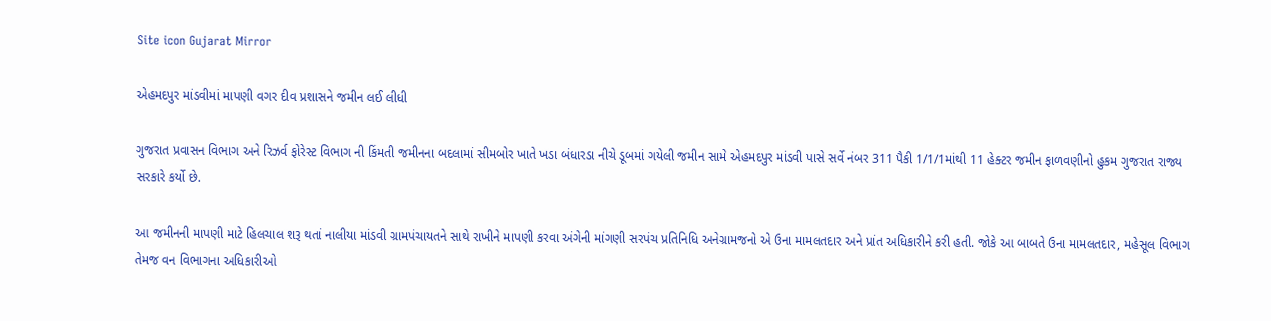Site icon Gujarat Mirror

એહમદપુર માંડવીમાં માપણી વગર દીવ પ્રશાસને જમીન લઈ લીધી

ગુજરાત પ્રવાસન વિભાગ અને રિઝર્વ ફોરેસ્ટ વિભાગ ની કિંમતી જમીનના બદલામાં સીમબોર ખાતે ખડા બંધારડા નીચે ડૂબમાં ગયેલી જમીન સામે એહમદપુર માંડવી પાસે સર્વે નંબર 311 પૈકી 1/1/1માંથી 11 હેક્ટર જમીન ફાળવણીનો હુકમ ગુજરાત રાજ્ય સરકારે કર્યો છે.

આ જમીનની માપણી માટે હિલચાલ શરૂ થતાં નાલીયા માંડવી ગ્રામપંચાયતને સાથે રાખીને માપણી કરવા અંગેની માંગણી સરપંચ પ્રતિનિધિ અનેગ્રામજનો એ ઉના મામલતદાર અને પ્રાંત અધિકારીને કરી હતી. જોકે આ બાબતે ઉના મામલતદાર, મહેસૂલ વિભાગ તેમજ વન વિભાગના અધિકારીઓ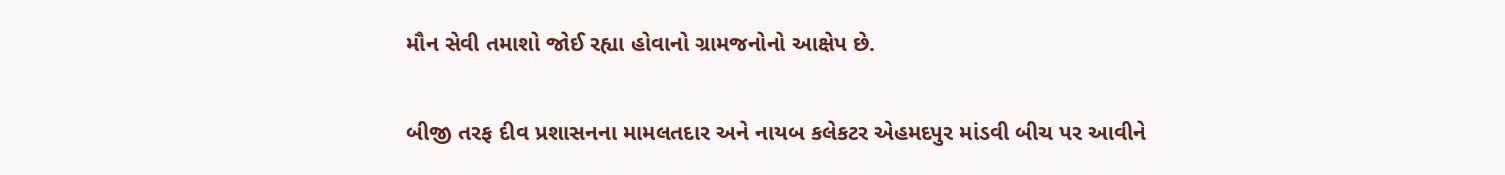મૌન સેવી તમાશો જોઈ રહ્યા હોવાનો ગ્રામજનોનો આક્ષેપ છે.

બીજી તરફ દીવ પ્રશાસનના મામલતદાર અને નાયબ કલેકટર એહમદપુર માંડવી બીચ પર આવીને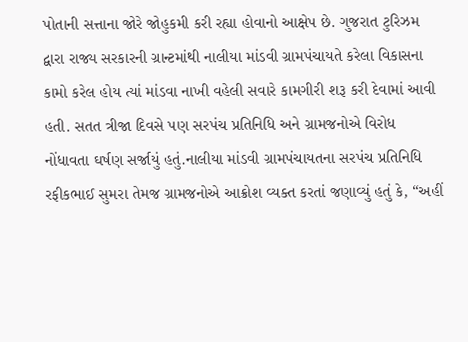પોતાની સત્તાના જોરે જોહુકમી કરી રહ્યા હોવાનો આક્ષેપ છે. ગુજરાત ટુરિઝમ દ્વારા રાજ્ય સરકારની ગ્રાન્ટમાંથી નાલીયા માંડવી ગ્રામપંચાયતે કરેલા વિકાસના કામો કરેલ હોય ત્યાં માંડવા નાખી વહેલી સવારે કામગીરી શરૂ કરી દેવામાં આવી હતી. સતત ત્રીજા દિવસે પણ સરપંચ પ્રતિનિધિ અને ગ્રામજનોએ વિરોધ નોંધાવતા ઘર્ષણ સર્જાયું હતું.નાલીયા માંડવી ગ્રામપંચાયતના સરપંચ પ્રતિનિધિ રફીકભાઈ સુમરા તેમજ ગ્રામજનોએ આક્રોશ વ્યક્ત કરતાં જણાવ્યું હતું કે, “અહીં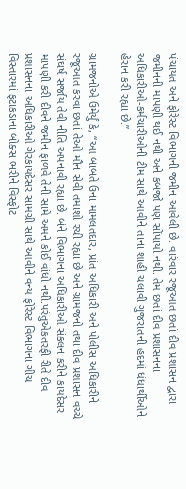પંચાયત અને ફોરેસ્ટ વિભાગની જમીન આવેલી છે. વારંવાર રજૂઆત છતાં દીવ પ્રશાસન દ્વારા જમીનની માપણી થઈ નથી અને કબજો પણ સોંપાયો નથી. તેમ છતાં દીવ પ્રશાસનના અધિકારીઓ-કર્મચારીઓની ટીમ સાથે આવીને તાના શાહી ચલાવી ગુજરાતની હદમાં ધંધાર્થીઓને હેરાન કરી રહ્યા છે.”

ગ્રામજનોએ ઉમેર્યું કે, “આ બાબતે ઉના મામલતદાર, પ્રાંત અધિકારી અને પોલીસ અધિકારીને રજૂઆત કરવા છતાં તેઓ મૌન સેવી તમાશો રચી રહ્યા છે અને ગ્રામજનો તથા દીવ પ્રશાસન વચ્ચે સંઘર્ષ સર્જાય તેવી નીતિ અપનાવી રહ્યા છે. બંને વિભાગના અધિકારીઓ સંકલન કરીને કાયદેસર માપણી કરી દીવને જમીન ફાળવે તેની સામે અમને કોઈ વાંધો નથી.પરંતુએકતરફી રીતે દીવ પ્રશાસનના અધિકારીઓ ગેરકાયદેસર સામગ્રી સાથે આવીને વન્ય ફોરેસ્ટ વિભાગના ગીચ વિસ્તારમાં ફટાકડાના બોક્સ ભરીને વિસ્ફોટ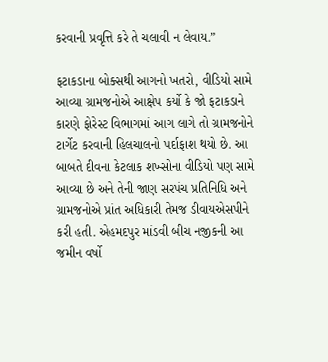કરવાની પ્રવૃત્તિ કરે તે ચલાવી ન લેવાય.”

ફટાકડાના બોક્સથી આગનો ખતરો, વીડિયો સામે આવ્યા ગ્રામજનોએ આક્ષેપ કર્યો કે જો ફટાકડાને કારણે ફોરેસ્ટ વિભાગમાં આગ લાગે તો ગ્રામજનોને ટાર્ગેટ કરવાની હિલચાલનો પર્દાફાશ થયો છે. આ બાબતે દીવના કેટલાક શખ્સોના વીડિયો પણ સામે આવ્યા છે અને તેની જાણ સરપંચ પ્રતિનિધિ અને ગ્રામજનોએ પ્રાંત અધિકારી તેમજ ડીવાયએસપીને કરી હતી. એહમદપુર માંડવી બીચ નજીકની આ જમીન વર્ષો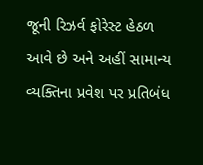જૂની રિઝર્વ ફોરેસ્ટ હેઠળ આવે છે અને અહીં સામાન્ય વ્યક્તિના પ્રવેશ પર પ્રતિબંધ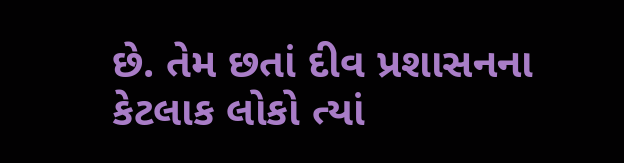છે. તેમ છતાં દીવ પ્રશાસનના કેટલાક લોકો ત્યાં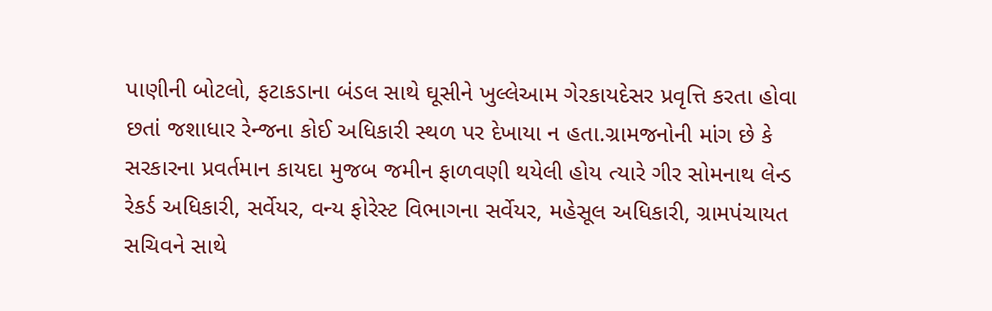પાણીની બોટલો, ફટાકડાના બંડલ સાથે ઘૂસીને ખુલ્લેઆમ ગેરકાયદેસર પ્રવૃત્તિ કરતા હોવા છતાં જશાધાર રેન્જના કોઈ અધિકારી સ્થળ પર દેખાયા ન હતા.ગ્રામજનોની માંગ છે કે સરકારના પ્રવર્તમાન કાયદા મુજબ જમીન ફાળવણી થયેલી હોય ત્યારે ગીર સોમનાથ લેન્ડ રેકર્ડ અધિકારી, સર્વેયર, વન્ય ફોરેસ્ટ વિભાગના સર્વેયર, મહેસૂલ અધિકારી, ગ્રામપંચાયત સચિવને સાથે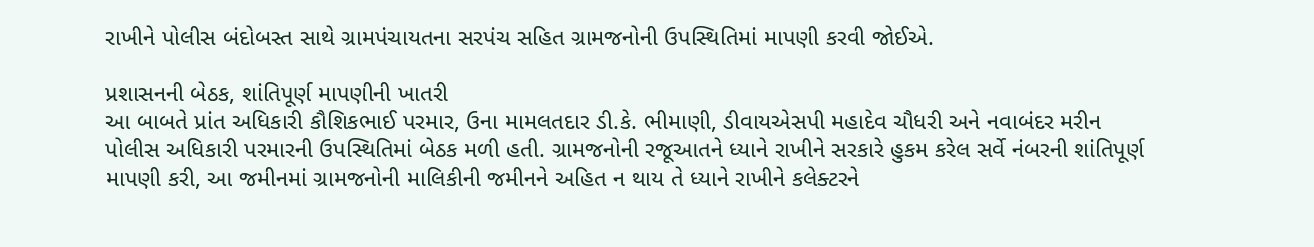રાખીને પોલીસ બંદોબસ્ત સાથે ગ્રામપંચાયતના સરપંચ સહિત ગ્રામજનોની ઉપસ્થિતિમાં માપણી કરવી જોઈએ.

પ્રશાસનની બેઠક, શાંતિપૂર્ણ માપણીની ખાતરી
આ બાબતે પ્રાંત અધિકારી કૌશિકભાઈ પરમાર, ઉના મામલતદાર ડી.કે. ભીમાણી, ડીવાયએસપી મહાદેવ ચૌધરી અને નવાબંદર મરીન પોલીસ અધિકારી પરમારની ઉપસ્થિતિમાં બેઠક મળી હતી. ગ્રામજનોની રજૂઆતને ધ્યાને રાખીને સરકારે હુકમ કરેલ સર્વે નંબરની શાંતિપૂર્ણ માપણી કરી, આ જમીનમાં ગ્રામજનોની માલિકીની જમીનને અહિત ન થાય તે ધ્યાને રાખીને કલેક્ટરને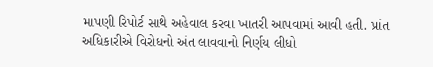માપણી રિપોર્ટ સાથે અહેવાલ કરવા ખાતરી આપવામાં આવી હતી. પ્રાંત અધિકારીએ વિરોધનો અંત લાવવાનો નિર્ણય લીધો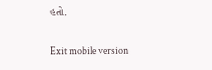હતો.

Exit mobile version